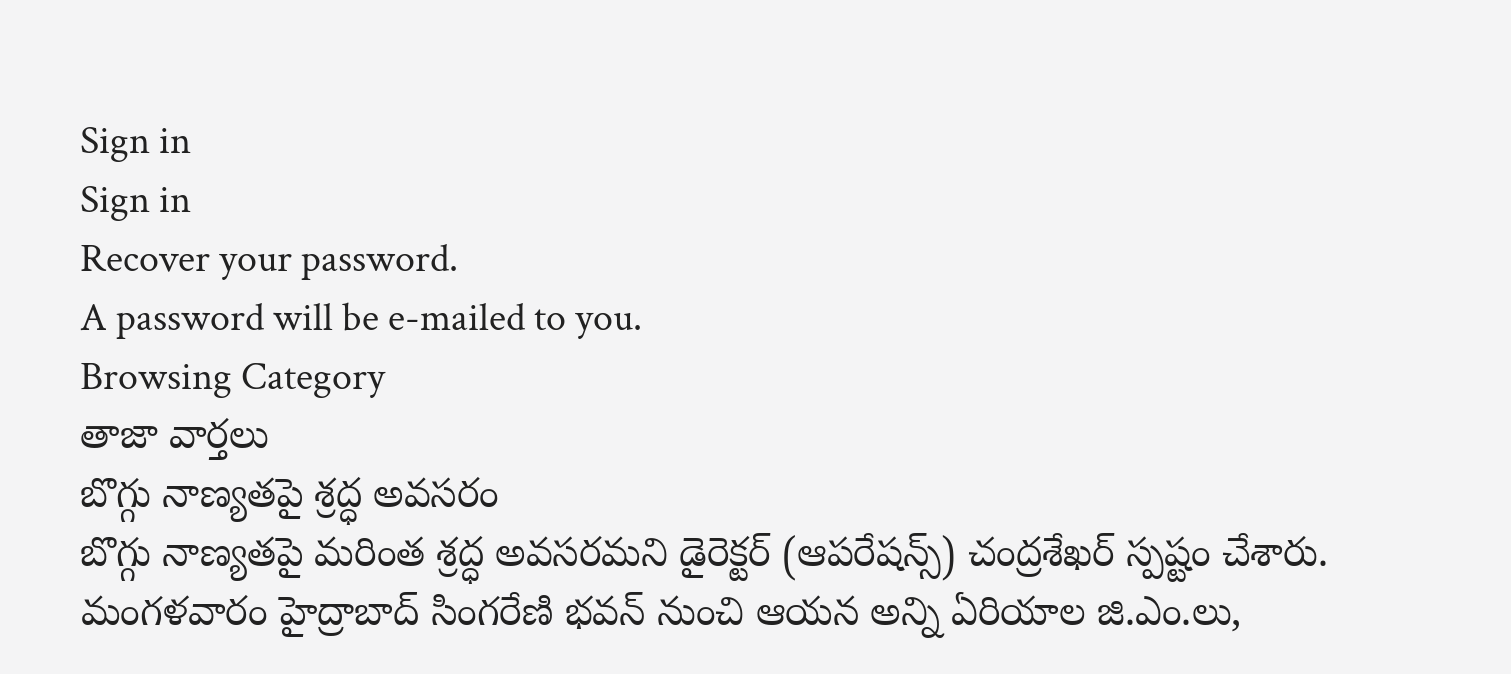Sign in
Sign in
Recover your password.
A password will be e-mailed to you.
Browsing Category
తాజా వార్తలు
బొగ్గు నాణ్యతపై శ్రద్ధ అవసరం
బొగ్గు నాణ్యతపై మరింత శ్రద్ధ అవసరమని డైరెక్టర్ (ఆపరేషన్స్) చంద్రశేఖర్ స్పష్టం చేశారు. మంగళవారం హైద్రాబాద్ సింగరేణి భవన్ నుంచి ఆయన అన్ని ఏరియాల జి.ఎం.లు,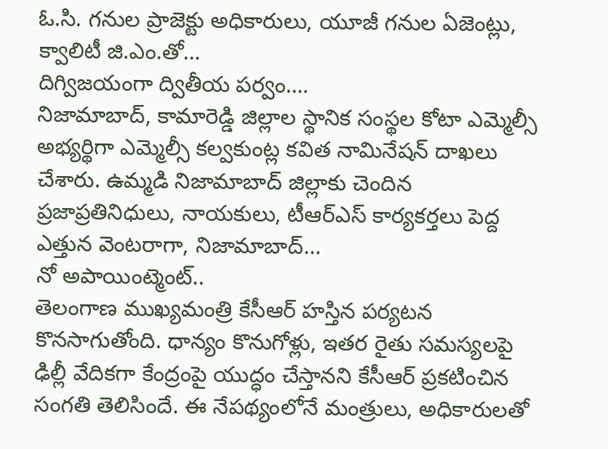ఓ.సి. గనుల ప్రాజెక్టు అధికారులు, యూజీ గనుల ఏజెంట్లు, క్వాలిటీ జి.ఎం.తో…
దిగ్విజయంగా ద్వితీయ పర్వం….
నిజామాబాద్, కామారెడ్డి జిల్లాల స్థానిక సంస్థల కోటా ఎమ్మెల్సీ అభ్యర్థిగా ఎమ్మెల్సీ కల్వకుంట్ల కవిత నామినేషన్ దాఖలు చేశారు. ఉమ్మడి నిజామాబాద్ జిల్లాకు చెందిన ప్రజాప్రతినిధులు, నాయకులు, టీఆర్ఎస్ కార్యకర్తలు పెద్ద ఎత్తున వెంటరాగా, నిజామాబాద్…
నో అపాయింట్మెంట్..
తెలంగాణ ముఖ్యమంత్రి కేసీఆర్ హస్తిన పర్యటన కొనసాగుతోంది. ధాన్యం కొనుగోళ్లు, ఇతర రైతు సమస్యలపై ఢిల్లీ వేదికగా కేంద్రంపై యుద్ధం చేస్తానని కేసీఆర్ ప్రకటించిన సంగతి తెలిసిందే. ఈ నేపథ్యంలోనే మంత్రులు, అధికారులతో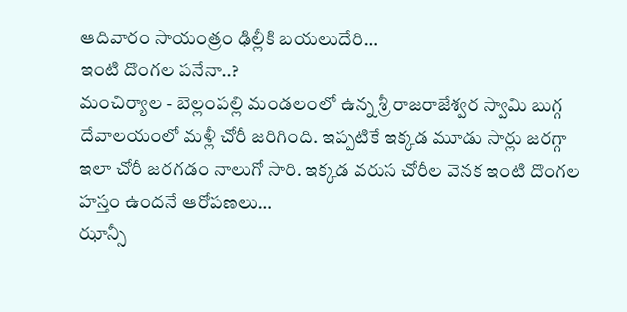ఆదివారం సాయంత్రం ఢిల్లీకి బయలుదేరి…
ఇంటి దొంగల పనేనా..?
మంచిర్యాల - బెల్లంపల్లి మండలంలో ఉన్న శ్రీ రాజరాజేశ్వర స్వామి బుగ్గ దేవాలయంలో మళ్లీ చోరీ జరిగింది. ఇప్పటికే ఇక్కడ మూడు సార్లు జరగ్గా ఇలా చోరీ జరగడం నాలుగో సారి. ఇక్కడ వరుస చోరీల వెనక ఇంటి దొంగల హస్తం ఉందనే ఆరోపణలు…
ఝాన్సీ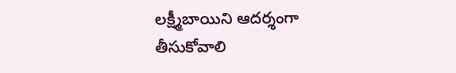లక్ష్మీబాయిని ఆదర్శంగా తీసుకోవాలి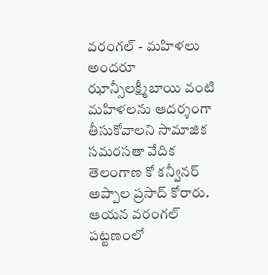వరంగల్ - మహిళలు అందరూ ఝాన్సీలక్ష్మీబాయి వంటి మహిళలను ఆదర్శంగా తీసుకోవాలని సామాజిక సమరసతా వేదిక తెలంగాణ కో కన్వీనర్ అప్పాల ప్రసాద్ కోరారు. ఆయన వరంగల్ పట్టణంలో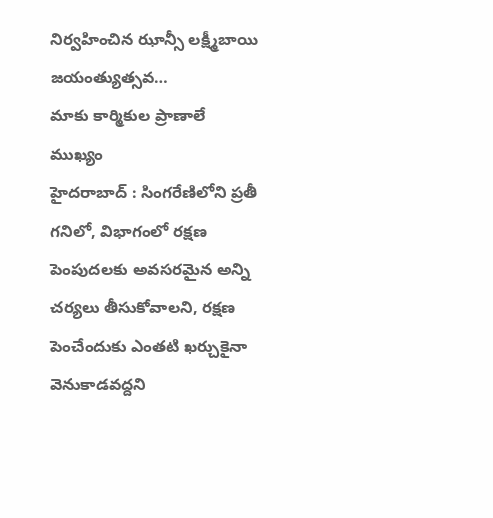నిర్వహించిన ఝాన్సీ లక్ష్మీబాయి జయంత్యుత్సవ…
మాకు కార్మికుల ప్రాణాలే ముఖ్యం
హైదరాబాద్ : సింగరేణిలోని ప్రతీ గనిలో, విభాగంలో రక్షణ పెంపుదలకు అవసరమైన అన్ని చర్యలు తీసుకోవాలని, రక్షణ పెంచేందుకు ఎంతటి ఖర్చుకైనా వెనుకాడవద్దని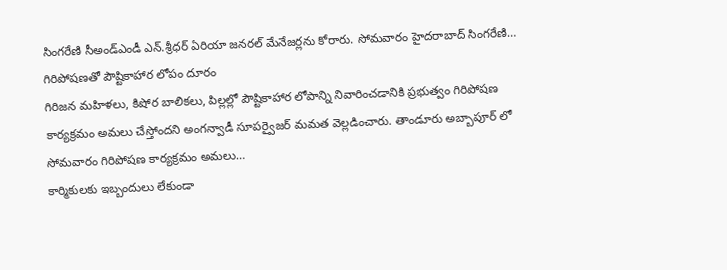సింగరేణి సీఅండ్ఎండీ ఎన్.శ్రీధర్ ఏరియా జనరల్ మేనేజర్లను కోరారు. సోమవారం హైదరాబాద్ సింగరేణి…
గిరిపోషణతో పౌష్టికాహార లోపం దూరం
గిరిజన మహిళలు, కిషోర బాలికలు, పిల్లల్లో పౌష్టికాహార లోపాన్ని నివారించడానికి ప్రభుత్వం గిరిపోషణ కార్యక్రమం అమలు చేస్తోందని అంగన్వాడీ సూపర్వైజర్ మమత వెల్లడించారు. తాండూరు అబ్బాపూర్ లో సోమవారం గిరిపోషణ కార్యక్రమం అమలు…
కార్మికులకు ఇబ్బందులు లేకుండా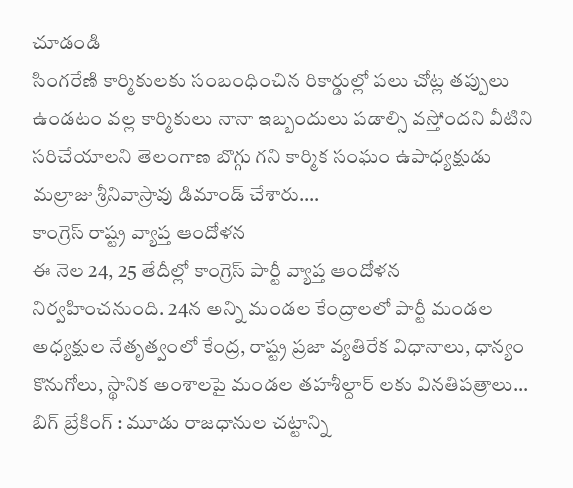చూడండి
సింగరేణి కార్మికులకు సంబంధించిన రికార్డుల్లో పలు చోట్ల తప్పులు ఉండటం వల్ల కార్మికులు నానా ఇబ్బందులు పడాల్సి వస్తోందని వీటిని సరిచేయాలని తెలంగాణ బొగ్గు గని కార్మిక సంఘం ఉపాధ్యక్షుడు మల్రాజు శ్రీనివాస్రావు డిమాండ్ చేశారు.…
కాంగ్రెస్ రాష్ట్ర వ్యాప్త ఆందోళన
ఈ నెల 24, 25 తేదీల్లో కాంగ్రెస్ పార్టీ వ్యాప్త ఆందోళన నిర్వహించనుంది. 24న అన్ని మండల కేంద్రాలలో పార్టీ మండల అధ్యక్షుల నేతృత్వంలో కేంద్ర, రాష్ట్ర ప్రజా వ్యతిరేక విధానాలు, ధాన్యం కొనుగోలు, స్థానిక అంశాలపై మండల తహశీల్దార్ లకు వినతిపత్రాలు…
బిగ్ బ్రేకింగ్ : మూడు రాజధానుల చట్టాన్ని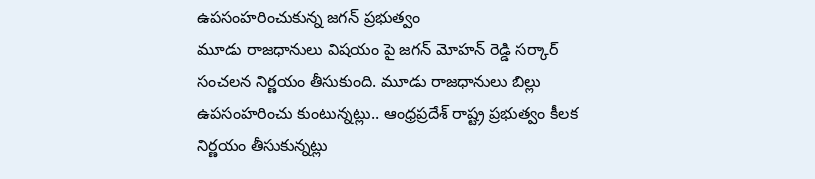ఉపసంహరించుకున్న జగన్ ప్రభుత్వం
మూడు రాజధానులు విషయం పై జగన్ మోహన్ రెడ్డి సర్కార్ సంచలన నిర్ణయం తీసుకుంది. మూడు రాజధానులు బిల్లు ఉపసంహరించు కుంటున్నట్లు.. ఆంధ్రప్రదేశ్ రాష్ట్ర ప్రభుత్వం కీలక నిర్ణయం తీసుకున్నట్లు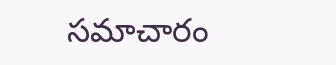సమాచారం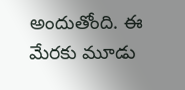అందుతోంది. ఈ మేరకు మూడు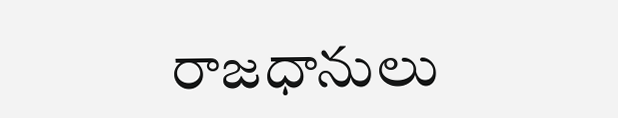రాజధానులు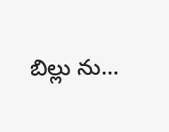బిల్లు ను…